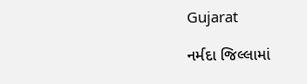Gujarat

નર્મદા જિલ્લામાં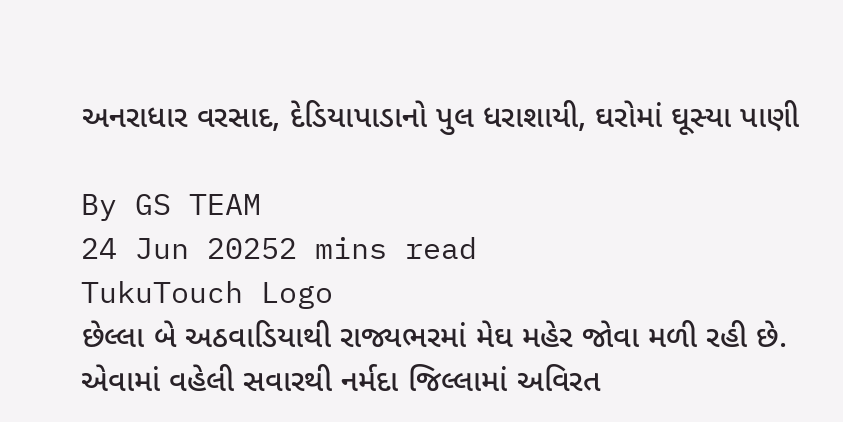અનરાધાર વરસાદ, દેડિયાપાડાનો પુલ ધરાશાયી, ઘરોમાં ઘૂસ્યા પાણી

By GS TEAM
24 Jun 20252 mins read
TukuTouch Logo
છેલ્લા બે અઠવાડિયાથી રાજ્યભરમાં મેઘ મહેર જોવા મળી રહી છે. એવામાં વહેલી સવારથી નર્મદા જિલ્લામાં અવિરત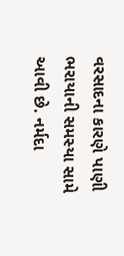વરસાદના કારણે પાણી ભરાયાની સમસ્યા સામે આવી છે. નર્મદા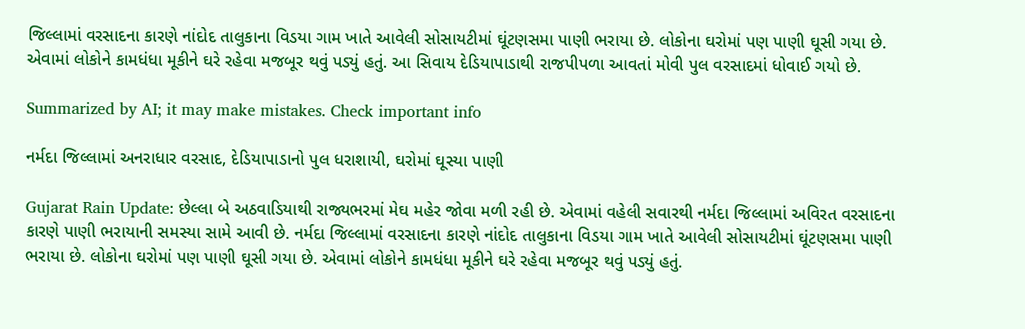જિલ્લામાં વરસાદના કારણે નાંદોદ તાલુકાના વિડયા ગામ ખાતે આવેલી સોસાયટીમાં ઘૂંટણસમા પાણી ભરાયા છે. લોકોના ઘરોમાં પણ પાણી ઘૂસી ગયા છે. એવામાં લોકોને કામધંધા મૂકીને ઘરે રહેવા મજબૂર થવું પડ્યું હતું. આ સિવાય દેડિયાપાડાથી રાજપીપળા આવતાં મોવી પુલ વરસાદમાં ધોવાઈ ગયો છે.

Summarized by AI; it may make mistakes. Check important info

નર્મદા જિલ્લામાં અનરાધાર વરસાદ, દેડિયાપાડાનો પુલ ધરાશાયી, ઘરોમાં ઘૂસ્યા પાણી

Gujarat Rain Update: છેલ્લા બે અઠવાડિયાથી રાજ્યભરમાં મેઘ મહેર જોવા મળી રહી છે. એવામાં વહેલી સવારથી નર્મદા જિલ્લામાં અવિરત વરસાદના કારણે પાણી ભરાયાની સમસ્યા સામે આવી છે. નર્મદા જિલ્લામાં વરસાદના કારણે નાંદોદ તાલુકાના વિડયા ગામ ખાતે આવેલી સોસાયટીમાં ઘૂંટણસમા પાણી ભરાયા છે. લોકોના ઘરોમાં પણ પાણી ઘૂસી ગયા છે. એવામાં લોકોને કામધંધા મૂકીને ઘરે રહેવા મજબૂર થવું પડ્યું હતું.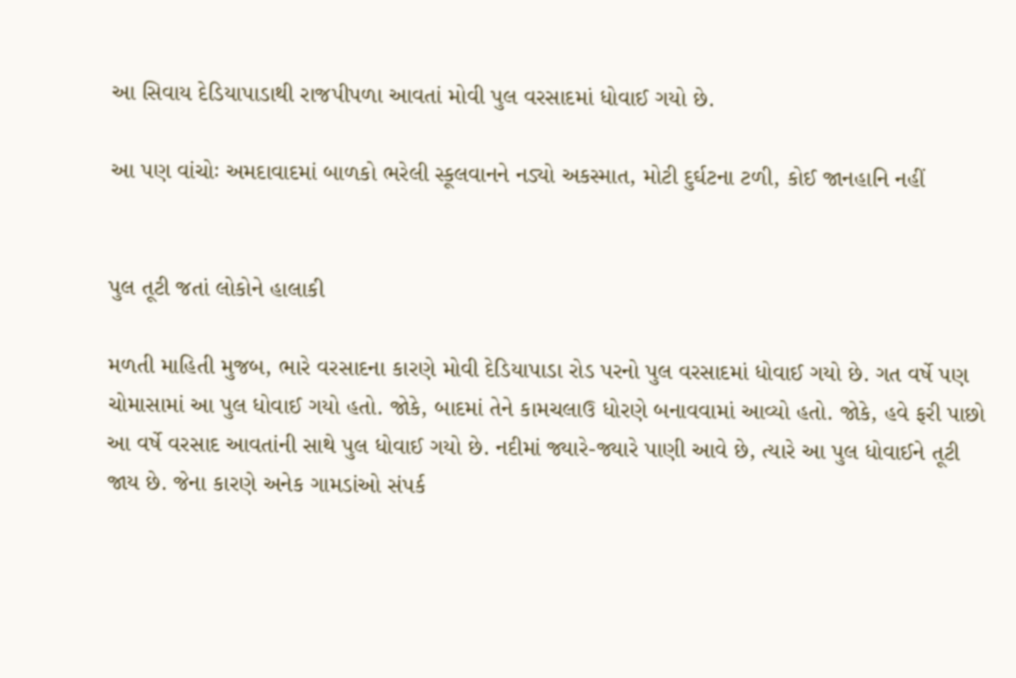આ સિવાય દેડિયાપાડાથી રાજપીપળા આવતાં મોવી પુલ વરસાદમાં ધોવાઈ ગયો છે.

આ પણ વાંચોઃ અમદાવાદમાં બાળકો ભરેલી સ્કૂલવાનને નડ્યો અકસ્માત, મોટી દુર્ઘટના ટળી, કોઈ જાનહાનિ નહીં


પુલ તૂટી જતાં લોકોને હાલાકી

મળતી માહિતી મુજબ, ભારે વરસાદના કારણે મોવી દેડિયાપાડા રોડ પરનો પુલ વરસાદમાં ધોવાઈ ગયો છે. ગત વર્ષે પણ ચોમાસામાં આ પુલ ધોવાઈ ગયો હતો. જોકે, બાદમાં તેને કામચલાઉ ધોરણે બનાવવામાં આવ્યો હતો. જોકે, હવે ફરી પાછો આ વર્ષે વરસાદ આવતાંની સાથે પુલ ધોવાઈ ગયો છે. નદીમાં જ્યારે-જ્યારે પાણી આવે છે, ત્યારે આ પુલ ધોવાઈને તૂટી જાય છે. જેના કારણે અનેક ગામડાંઓ સંપર્ક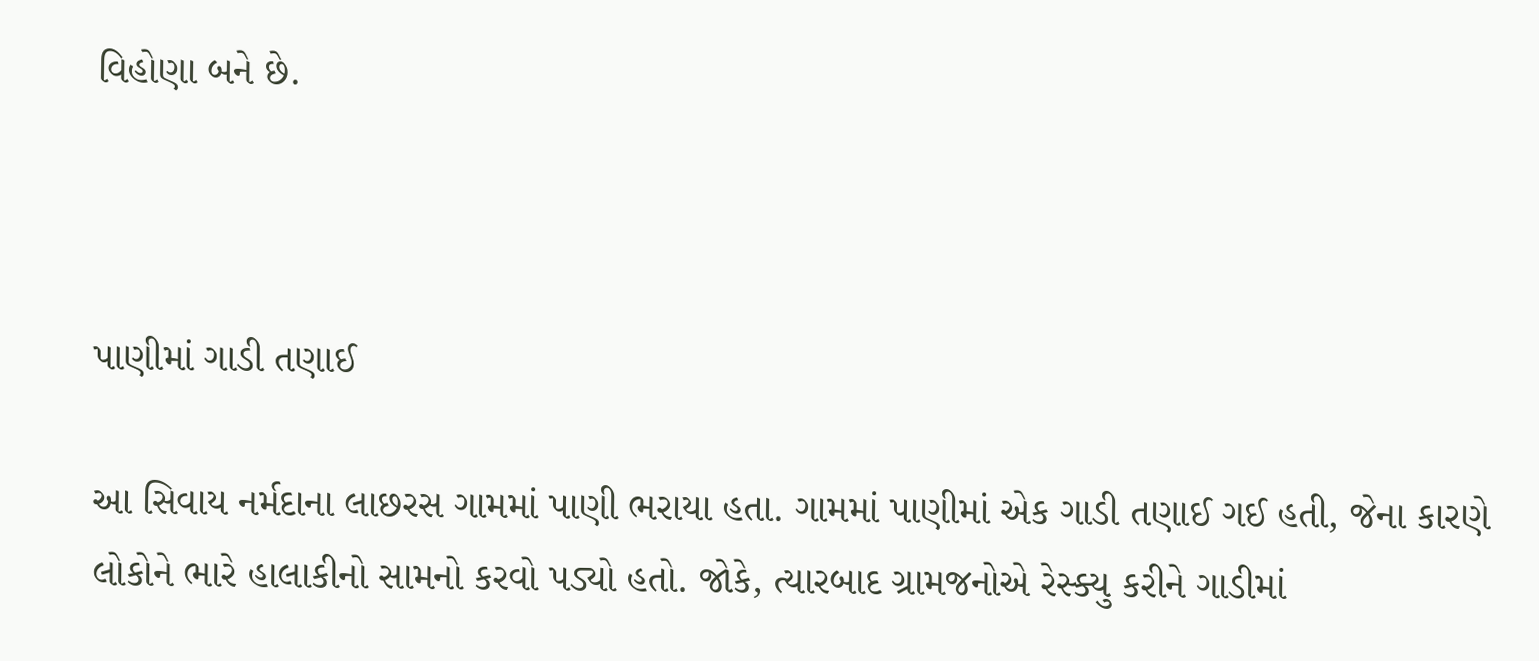વિહોણા બને છે.



પાણીમાં ગાડી તણાઈ

આ સિવાય નર્મદાના લાછરસ ગામમાં પાણી ભરાયા હતા. ગામમાં પાણીમાં એક ગાડી તણાઈ ગઈ હતી, જેના કારણે લોકોને ભારે હાલાકીનો સામનો કરવો પડ્યો હતો. જોકે, ત્યારબાદ ગ્રામજનોએ રેસ્ક્યુ કરીને ગાડીમાં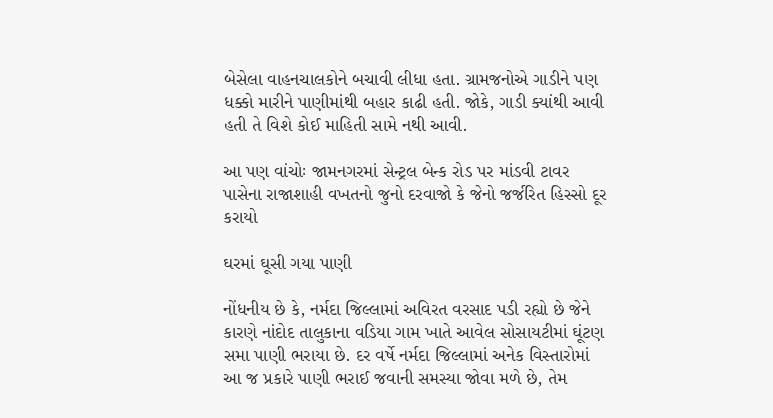બેસેલા વાહનચાલકોને બચાવી લીધા હતા. ગ્રામજનોએ ગાડીને પણ ધક્કો મારીને પાણીમાંથી બહાર કાઢી હતી. જોકે, ગાડી ક્યાંથી આવી હતી તે વિશે કોઈ માહિતી સામે નથી આવી.

આ પણ વાંચોઃ જામનગરમાં સેન્ટ્રલ બેન્ક રોડ પર માંડવી ટાવર પાસેના રાજાશાહી વખતનો જુનો દરવાજો કે જેનો જર્જરિત હિસ્સો દૂર કરાયો

ઘરમાં ઘૂસી ગયા પાણી

નોંધનીય છે કે, નર્મદા જિલ્લામાં અવિરત વરસાદ પડી રહ્યો છે જેને કારણે નાંદોદ તાલુકાના વડિયા ગામ ખાતે આવેલ સોસાયટીમાં ઘૂંટણ સમા પાણી ભરાયા છે. દર વર્ષે નર્મદા જિલ્લામાં અનેક વિસ્તારોમાં આ જ પ્રકારે પાણી ભરાઈ જવાની સમસ્યા જોવા મળે છે, તેમ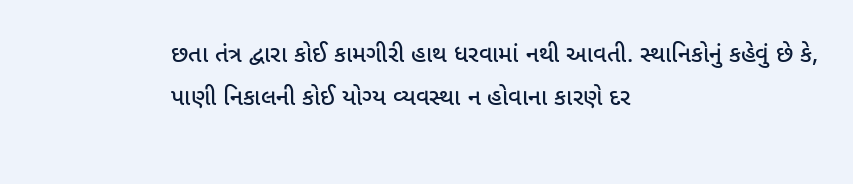છતા તંત્ર દ્વારા કોઈ કામગીરી હાથ ધરવામાં નથી આવતી. સ્થાનિકોનું કહેવું છે કે, પાણી નિકાલની કોઈ યોગ્ય વ્યવસ્થા ન હોવાના કારણે દર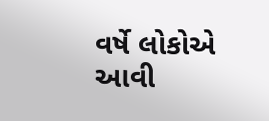વર્ષે લોકોએ આવી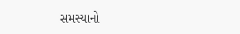સમસ્યાનો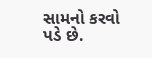સામનો કરવો પડે છે.